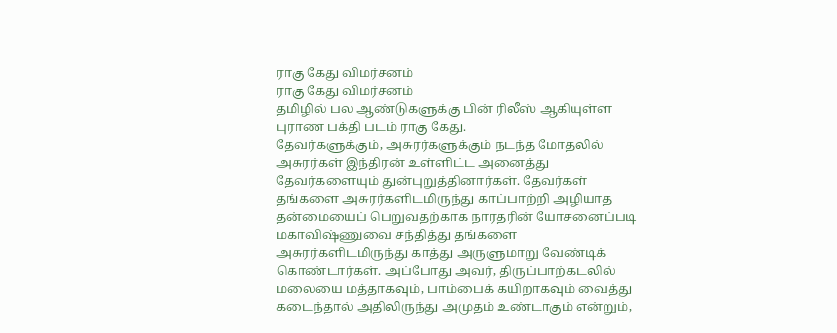ராகு கேது விமர்சனம்
ராகு கேது விமர்சனம்
தமிழில் பல ஆண்டுகளுக்கு பின் ரிலீஸ் ஆகியுள்ள புராண பக்தி படம் ராகு கேது.
தேவர்களுக்கும், அசுரர்களுக்கும் நடந்த மோதலில் அசுரர்கள் இந்திரன் உள்ளிட்ட அனைத்து தேவர்களையும் துன்புறுத்தினார்கள். தேவர்கள் தங்களை அசுரர்களிடமிருந்து காப்பாற்றி அழியாத தன்மையைப் பெறுவதற்காக நாரதரின் யோசனைப்படி மகாவிஷ்ணுவை சந்தித்து தங்களை அசுரர்களிடமிருந்து காத்து அருளுமாறு வேண்டிக் கொண்டார்கள். அப்போது அவர், திருப்பாற்கடலில் மலையை மத்தாகவும், பாம்பைக் கயிறாகவும் வைத்து கடைந்தால் அதிலிருந்து அமுதம் உண்டாகும் என்றும்,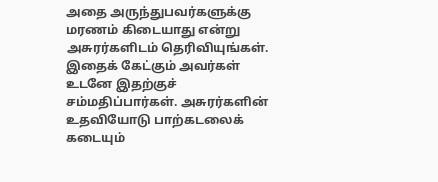அதை அருந்துபவர்களுக்கு மரணம் கிடையாது என்று அசுரர்களிடம் தெரிவியுங்கள். இதைக் கேட்கும் அவர்கள் உடனே இதற்குச் சம்மதிப்பார்கள். அசுரர்களின் உதவியோடு பாற்கடலைக் கடையும்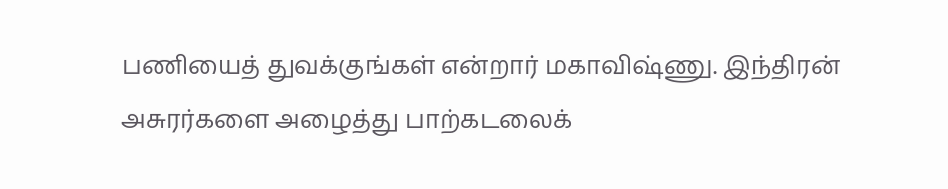பணியைத் துவக்குங்கள் என்றார் மகாவிஷ்ணு. இந்திரன் அசுரர்களை அழைத்து பாற்கடலைக்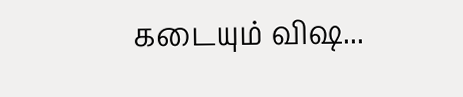கடையும் விஷ...